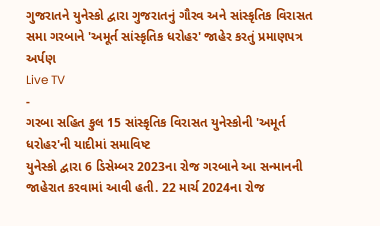ગુજરાતને યુનેસ્કો દ્વારા ગુજરાતનું ગૌરવ અને સાંસ્કૃતિક વિરાસત સમા ગરબાને 'અમૂર્ત સાંસ્કૃતિક ધરોહર' જાહેર કરતું પ્રમાણપત્ર અર્પણ
Live TV
-
ગરબા સહિત કુલ 15 સાંસ્કૃતિક વિરાસત યુનેસ્કોની 'અમૂર્ત ધરોહર'ની યાદીમાં સમાવિષ્ટ
યુનેસ્કો દ્વારા 6 ડિસેમ્બર 2023ના રોજ ગરબાને આ સન્માનની જાહેરાત કરવામાં આવી હતી. 22 માર્ચ 2024ના રોજ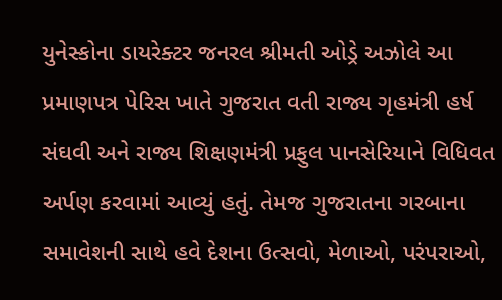યુનેસ્કોના ડાયરેક્ટર જનરલ શ્રીમતી ઓડ્રે અઝોલે આ પ્રમાણપત્ર પેરિસ ખાતે ગુજરાત વતી રાજ્ય ગૃહમંત્રી હર્ષ સંઘવી અને રાજ્ય શિક્ષણમંત્રી પ્રફુલ પાનસેરિયાને વિધિવત અર્પણ કરવામાં આવ્યું હતું. તેમજ ગુજરાતના ગરબાના સમાવેશની સાથે હવે દેશના ઉત્સવો, મેળાઓ, પરંપરાઓ,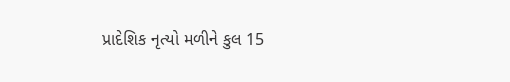પ્રાદેશિક નૃત્યો મળીને કુલ 15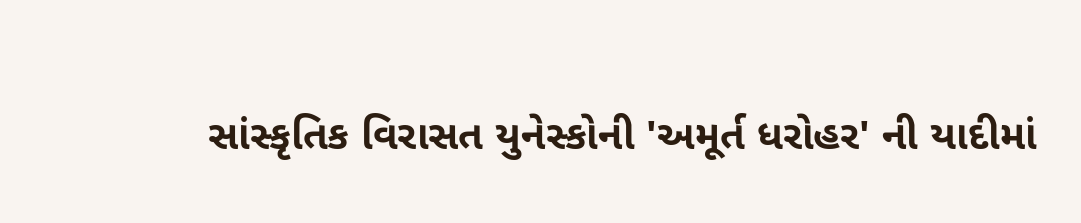સાંસ્કૃતિક વિરાસત યુનેસ્કોની 'અમૂર્ત ધરોહર' ની યાદીમાં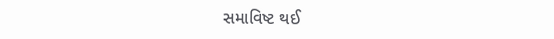સમાવિષ્ટ થઈ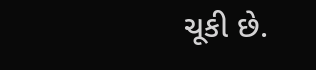ચૂકી છે.